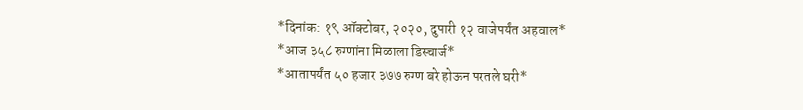*दिनांक: १९ ऑक्टोबर, २०२०, दुपारी १२ वाजेपर्यंत अहवाल*
*आज ३५८ रुग्णांना मिळाला डिस्चार्ज*
*आतापर्यंत ५० हजार ३७७ रुग्ण बरे होऊन परतले घरी*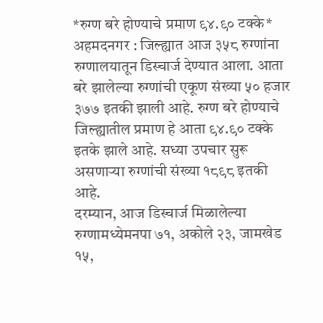*रुग्ण बरे होण्याचे प्रमाण ९४.९० टक्के*
अहमदनगर : जिल्ह्यात आज ३५८ रुग्णांना रुग्णालयातून डिस्चार्ज देण्यात आला. आता बरे झालेल्या रुग्णांची एकूण संख्या ५० हजार ३७७ इतकी झाली आहे. रुग्ण बरे होण्याचे जिल्ह्यातील प्रमाण हे आता ९४.९० टक्के इतके झाले आहे. सध्या उपचार सुरू असणाऱ्या रुग्णांची संख्या १८९८ इतकी आहे.
दरम्यान, आज डिस्चार्ज मिळालेल्या रुग्णामध्येमनपा ७१, अकोले २३, जामखेड १५,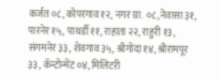कर्जत ०८, कोपरगाव १२, नगर ग्रा. ०८,नेवासा ३१, पारनेर १५, पाथर्डी ११, राहाता २२, राहुरी १३, संगमनेर ३३, शेवगाव ३५, श्रीगोंदा १४, श्रीरामपूर ३३, कॅन्टोन्मेंट ०४, मिलिटरी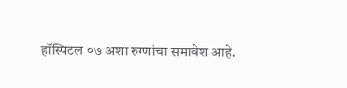हॉस्पिटल ०७ अशा रुग्णांचा समावेश आहे.